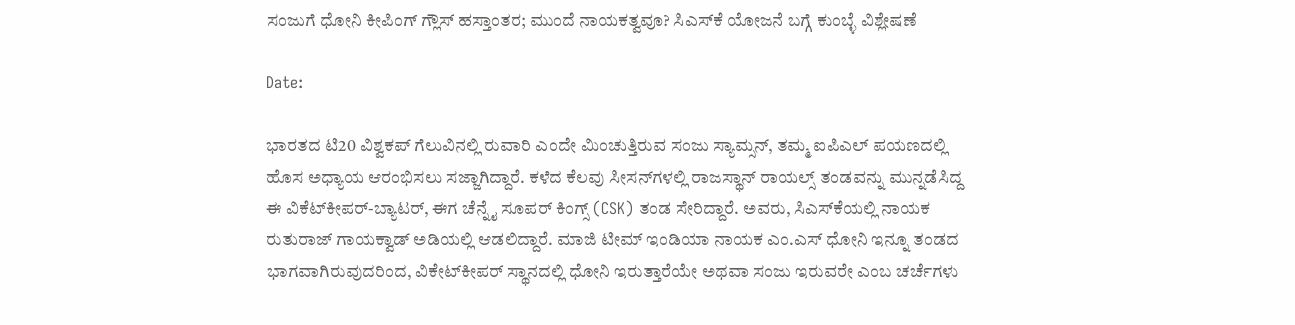ಸಂಜುಗೆ ಧೋನಿ ಕೀಪಿಂಗ್ ಗ್ಲೌಸ್ ಹಸ್ತಾಂತರ; ಮುಂದೆ ನಾಯಕತ್ವವೂ? ಸಿಎಸ್‌ಕೆ ಯೋಜನೆ ಬಗ್ಗೆ ಕುಂಬ್ಳೆ ವಿಶ್ಲೇಷಣೆ

Date:

ಭಾರತದ ಟಿ20 ವಿಶ್ವಕಪ್ ಗೆಲುವಿನಲ್ಲಿ ರುವಾರಿ ಎಂದೇ ಮಿಂಚುತ್ತಿರುವ ಸಂಜು ಸ್ಯಾಮ್ಸನ್, ತಮ್ಮ ಐಪಿಎಲ್ ಪಯಣದಲ್ಲಿ ಹೊಸ ಅಧ್ಯಾಯ ಆರಂಭಿಸಲು ಸಜ್ಜಾಗಿದ್ದಾರೆ. ಕಳೆದ ಕೆಲವು ಸೀಸನ್‌ಗಳಲ್ಲಿ ರಾಜಸ್ಥಾನ್ ರಾಯಲ್ಸ್ ತಂಡವನ್ನು ಮುನ್ನಡೆಸಿದ್ದ ಈ ವಿಕೆಟ್‌ಕೀಪರ್-ಬ್ಯಾಟರ್, ಈಗ ಚೆನ್ನೈ ಸೂಪರ್ ಕಿಂಗ್ಸ್ (CSK) ತಂಡ ಸೇರಿದ್ದಾರೆ. ಅವರು, ಸಿಎಸ್‌ಕೆಯಲ್ಲಿ ನಾಯಕ ರುತುರಾಜ್ ಗಾಯಕ್ವಾಡ್ ಅಡಿಯಲ್ಲಿ ಆಡಲಿದ್ದಾರೆ. ಮಾಜಿ ಟೀಮ್ ಇಂಡಿಯಾ ನಾಯಕ ಎಂ.ಎಸ್ ಧೋನಿ ಇನ್ನೂ ತಂಡದ ಭಾಗವಾಗಿರುವುದರಿಂದ, ವಿಕೇಟ್‌ಕೀಪರ್‌ ಸ್ಥಾನದಲ್ಲಿ ಧೋನಿ ಇರುತ್ತಾರೆಯೇ ಅಥವಾ ಸಂಜು ಇರುವರೇ ಎಂಬ ಚರ್ಚೆಗಳು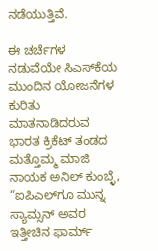ನಡೆಯುತ್ತಿವೆ.

ಈ ಚರ್ಚೆಗಳ ನಡುವೆಯೇ ಸಿಎಸ್‌ಕೆಯ ಮುಂದಿನ ಯೋಜನೆಗಳ ಕುರಿತು ಮಾತನಾಡಿದರುವ ಭಾರತ ಕ್ರಿಕೆಟ್‌ ತಂಡದ ಮತ್ತೊಮ್ಮ ಮಾಜಿ ನಾಯಕ ಅನಿಲ್ ಕುಂಬ್ಳೆ, “ಐಪಿಎಲ್‌ಗೂ ಮುನ್ನ ಸ್ಯಾಮ್ಸನ್ ಅವರ ಇತ್ತೀಚಿನ ಫಾರ್ಮ್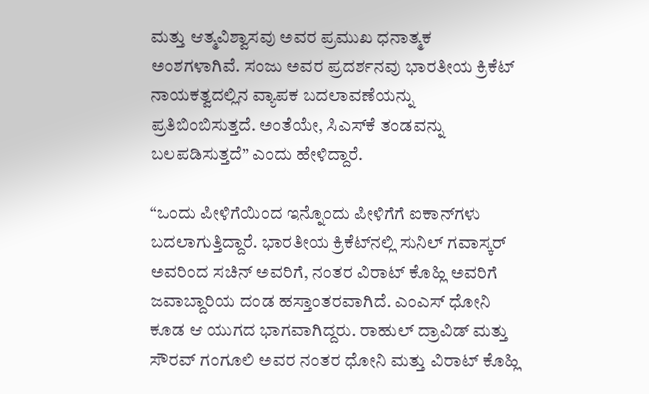ಮತ್ತು ಆತ್ಮವಿಶ್ವಾಸವು ಅವರ ಪ್ರಮುಖ ಧನಾತ್ಮಕ ಅಂಶಗಳಾಗಿವೆ. ಸಂಜು ಅವರ ಪ್ರದರ್ಶನವು ಭಾರತೀಯ ಕ್ರಿಕೆಟ್‌ ನಾಯಕತ್ವದಲ್ಲಿನ ವ್ಯಾಪಕ ಬದಲಾವಣೆಯನ್ನು ಪ್ರತಿಬಿಂಬಿಸುತ್ತದೆ. ಅಂತೆಯೇ, ಸಿಎಸ್‌ಕೆ ತಂಡವನ್ನು ಬಲಪಡಿಸುತ್ತದೆ” ಎಂದು ಹೇಳಿದ್ದಾರೆ.

“ಒಂದು ಪೀಳಿಗೆಯಿಂದ ಇನ್ನೊಂದು ಪೀಳಿಗೆಗೆ ಐಕಾನ್‌ಗಳು ಬದಲಾಗುತ್ತಿದ್ದಾರೆ. ಭಾರತೀಯ ಕ್ರಿಕೆಟ್‌ನಲ್ಲಿ ಸುನಿಲ್ ಗವಾಸ್ಕರ್ ಅವರಿಂದ ಸಚಿನ್ ಅವರಿಗೆ, ನಂತರ ವಿರಾಟ್ ಕೊಹ್ಲಿ ಅವರಿಗೆ ಜವಾಬ್ದಾರಿಯ ದಂಡ ಹಸ್ತಾಂತರವಾಗಿದೆ. ಎಂಎಸ್ ಧೋನಿ ಕೂಡ ಆ ಯುಗದ ಭಾಗವಾಗಿದ್ದರು. ರಾಹುಲ್ ದ್ರಾವಿಡ್ ಮತ್ತು ಸೌರವ್ ಗಂಗೂಲಿ ಅವರ ನಂತರ ಧೋನಿ ಮತ್ತು ವಿರಾಟ್ ಕೊಹ್ಲಿ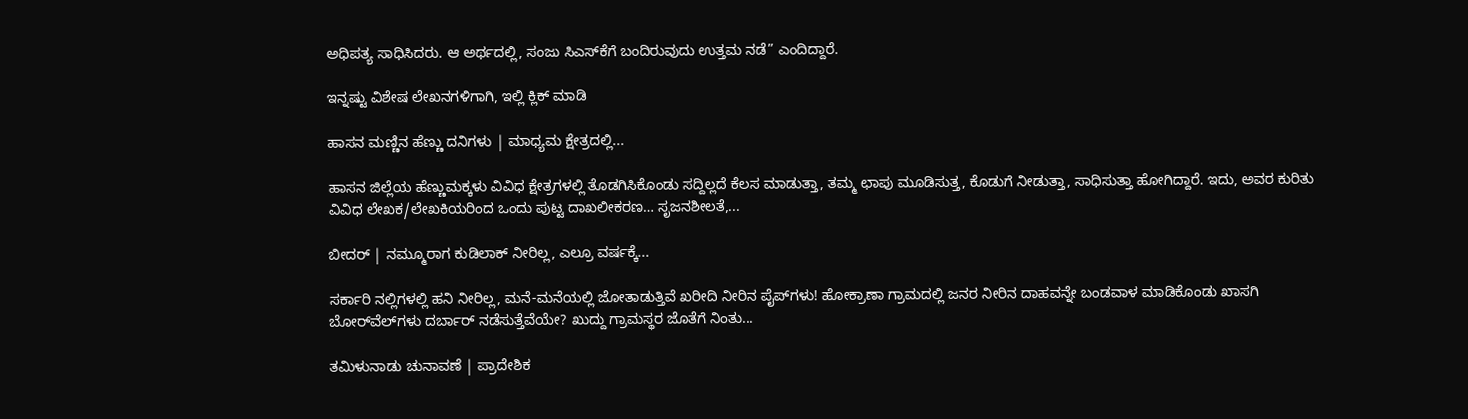ಅಧಿಪತ್ಯ ಸಾಧಿಸಿದರು. ಆ ಅರ್ಥದಲ್ಲಿ, ಸಂಜು ಸಿಎಸ್‌ಕೆಗೆ ಬಂದಿರುವುದು ಉತ್ತಮ ನಡೆ” ಎಂದಿದ್ದಾರೆ.

ಇನ್ನಷ್ಟು ವಿಶೇಷ ಲೇಖನಗಳಿಗಾಗಿ, ಇಲ್ಲಿ ಕ್ಲಿಕ್ ಮಾಡಿ

ಹಾಸನ ಮಣ್ಣಿನ ಹೆಣ್ಣು ದನಿಗಳು | ಮಾಧ್ಯಮ ಕ್ಷೇತ್ರದಲ್ಲಿ...

ಹಾಸನ ಜಿಲ್ಲೆಯ ಹೆಣ್ಣುಮಕ್ಕಳು ವಿವಿಧ ಕ್ಷೇತ್ರಗಳಲ್ಲಿ ತೊಡಗಿಸಿಕೊಂಡು ಸದ್ದಿಲ್ಲದೆ ಕೆಲಸ ಮಾಡುತ್ತಾ, ತಮ್ಮ ಛಾಪು ಮೂಡಿಸುತ್ತ, ಕೊಡುಗೆ ನೀಡುತ್ತಾ, ಸಾಧಿಸುತ್ತಾ ಹೋಗಿದ್ದಾರೆ. ಇದು, ಅವರ ಕುರಿತು ವಿವಿಧ ಲೇಖಕ/ಲೇಖಕಿಯರಿಂದ ಒಂದು ಪುಟ್ಟ ದಾಖಲೀಕರಣ… ಸೃಜನಶೀಲತೆ,...

ಬೀದರ್ | ನಮ್ಮೂರಾಗ ಕುಡಿಲಾಕ್ ನೀರಿಲ್ಲ, ಎಲ್ರೂ ವರ್ಷಕ್ಕೆ...

ಸರ್ಕಾರಿ ನಲ್ಲಿಗಳಲ್ಲಿ ಹನಿ ನೀರಿಲ್ಲ, ಮನೆ-ಮನೆಯಲ್ಲಿ ಜೋತಾಡುತ್ತಿವೆ ಖರೀದಿ ನೀರಿನ ಪೈಪ್‌ಗಳು! ಹೋಕ್ರಾಣಾ ಗ್ರಾಮದಲ್ಲಿ ಜನರ ನೀರಿನ ದಾಹವನ್ನೇ ಬಂಡವಾಳ ಮಾಡಿಕೊಂಡು ಖಾಸಗಿ ಬೋರ್‌ವೆಲ್‌ಗಳು ದರ್ಬಾರ್‌ ನಡೆಸುತ್ತೆವೆಯೇ? ಖುದ್ದು ಗ್ರಾಮಸ್ಥರ ಜೊತೆಗೆ ನಿಂತು...

ತಮಿಳುನಾಡು ಚುನಾವಣೆ | ಪ್ರಾದೇಶಿಕ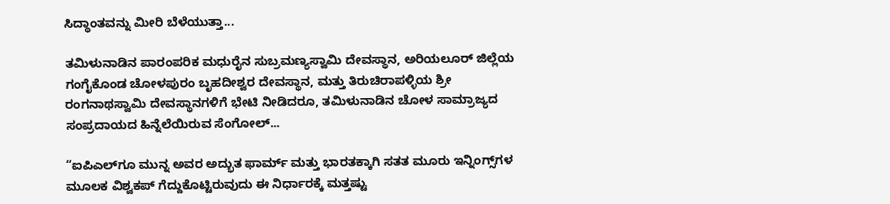ಸಿದ್ಧಾಂತವನ್ನು ಮೀರಿ ಬೆಳೆಯುತ್ತಾ...

ತಮಿಳುನಾಡಿನ ಪಾರಂಪರಿಕ ಮಧುರೈನ ಸುಬ್ರಮಣ್ಯಸ್ವಾಮಿ ದೇವಸ್ಥಾನ, ಅರಿಯಲೂರ್ ಜಿಲ್ಲೆಯ ಗಂಗೈಕೊಂಡ ಚೋಳಪುರಂ ಬೃಹದೀಶ್ವರ ದೇವಸ್ಥಾನ, ಮತ್ತು ತಿರುಚಿರಾಪಳ್ಳಿಯ ಶ್ರೀ ರಂಗನಾಥಸ್ವಾಮಿ ದೇವಸ್ಥಾನಗಳಿಗೆ ಭೇಟಿ ನೀಡಿದರೂ, ತಮಿಳುನಾಡಿನ ಚೋಳ ಸಾಮ್ರಾಜ್ಯದ ಸಂಪ್ರದಾಯದ ಹಿನ್ನೆಲೆಯಿರುವ ಸೆಂಗೋಲ್...

“ಐಪಿಎಲ್‌ಗೂ ಮುನ್ನ ಅವರ ಅದ್ಭುತ ಫಾರ್ಮ್ ಮತ್ತು ಭಾರತಕ್ಕಾಗಿ ಸತತ ಮೂರು ಇನ್ನಿಂಗ್ಸ್‌ಗಳ ಮೂಲಕ ವಿಶ್ವಕಪ್ ಗೆದ್ದುಕೊಟ್ಟಿರುವುದು ಈ ನಿರ್ಧಾರಕ್ಕೆ ಮತ್ತಷ್ಟು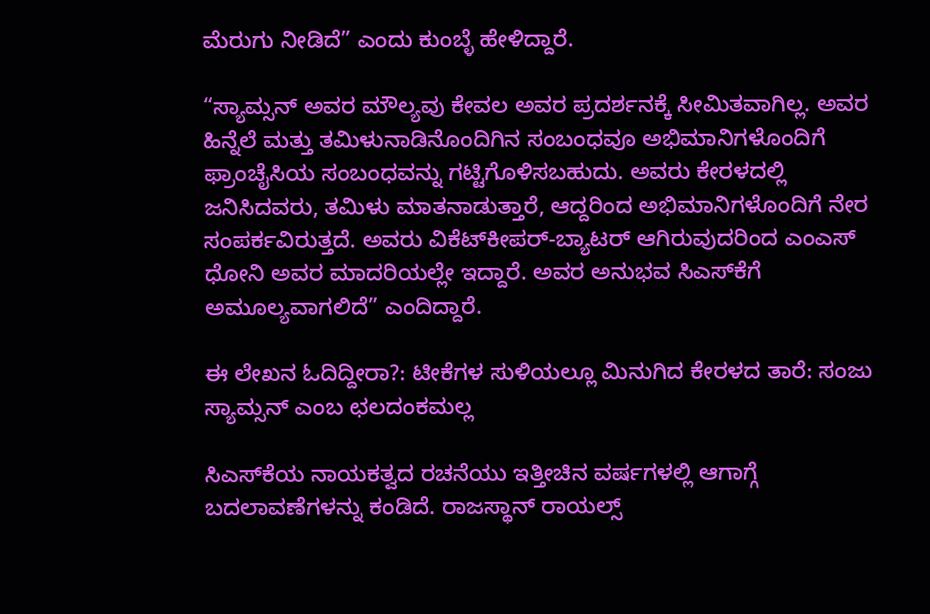ಮೆರುಗು ನೀಡಿದೆ” ಎಂದು ಕುಂಬ್ಳೆ ಹೇಳಿದ್ದಾರೆ.

“ಸ್ಯಾಮ್ಸನ್ ಅವರ ಮೌಲ್ಯವು ಕೇವಲ ಅವರ ಪ್ರದರ್ಶನಕ್ಕೆ ಸೀಮಿತವಾಗಿಲ್ಲ. ಅವರ ಹಿನ್ನೆಲೆ ಮತ್ತು ತಮಿಳುನಾಡಿನೊಂದಿಗಿನ ಸಂಬಂಧವೂ ಅಭಿಮಾನಿಗಳೊಂದಿಗೆ ಫ್ರಾಂಚೈಸಿಯ ಸಂಬಂಧವನ್ನು ಗಟ್ಟಿಗೊಳಿಸಬಹುದು. ಅವರು ಕೇರಳದಲ್ಲಿ ಜನಿಸಿದವರು, ತಮಿಳು ಮಾತನಾಡುತ್ತಾರೆ, ಆದ್ದರಿಂದ ಅಭಿಮಾನಿಗಳೊಂದಿಗೆ ನೇರ ಸಂಪರ್ಕವಿರುತ್ತದೆ. ಅವರು ವಿಕೆಟ್‌ಕೀಪರ್-ಬ್ಯಾಟರ್ ಆಗಿರುವುದರಿಂದ ಎಂಎಸ್ ಧೋನಿ ಅವರ ಮಾದರಿಯಲ್ಲೇ ಇದ್ದಾರೆ. ಅವರ ಅನುಭವ ಸಿಎಸ್‌ಕೆಗೆ ಅಮೂಲ್ಯವಾಗಲಿದೆ” ಎಂದಿದ್ದಾರೆ.

ಈ ಲೇಖನ ಓದಿದ್ದೀರಾ?: ಟೀಕೆಗಳ ಸುಳಿಯಲ್ಲೂ ಮಿನುಗಿದ ಕೇರಳದ ತಾರೆ: ಸಂಜು ಸ್ಯಾಮ್ಸನ್ ಎಂಬ ಛಲದಂಕಮಲ್ಲ

ಸಿಎಸ್‌ಕೆಯ ನಾಯಕತ್ವದ ರಚನೆಯು ಇತ್ತೀಚಿನ ವರ್ಷಗಳಲ್ಲಿ ಆಗಾಗ್ಗೆ ಬದಲಾವಣೆಗಳನ್ನು ಕಂಡಿದೆ. ರಾಜಸ್ಥಾನ್ ರಾಯಲ್ಸ್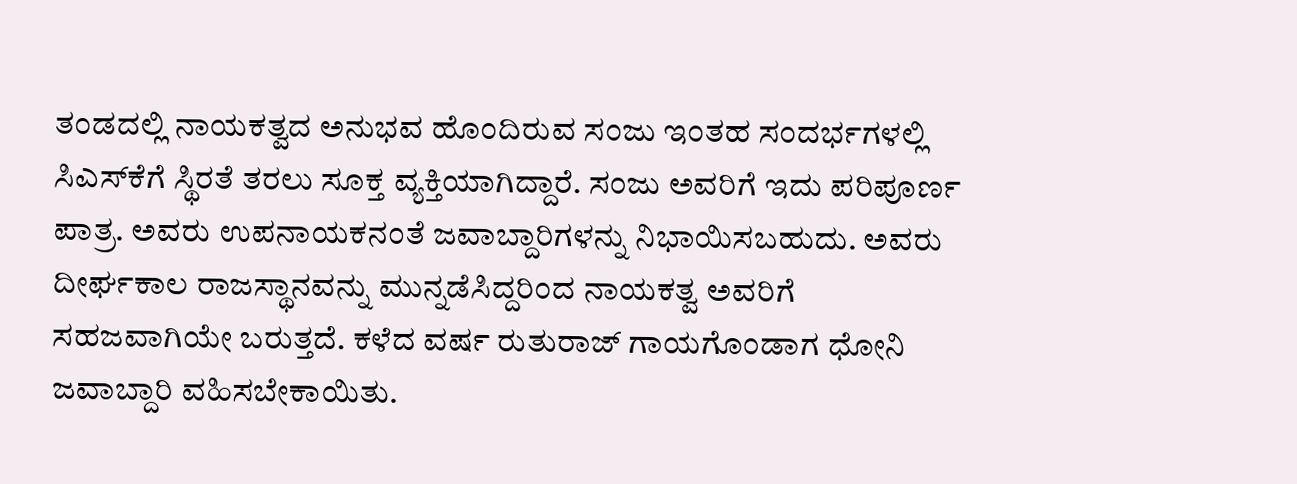ತಂಡದಲ್ಲಿ ನಾಯಕತ್ವದ ಅನುಭವ ಹೊಂದಿರುವ ಸಂಜು ಇಂತಹ ಸಂದರ್ಭಗಳಲ್ಲಿ ಸಿಎಸ್‌ಕೆಗೆ ಸ್ಥಿರತೆ ತರಲು ಸೂಕ್ತ ವ್ಯಕ್ತಿಯಾಗಿದ್ದಾರೆ. ಸಂಜು ಅವರಿಗೆ ಇದು ಪರಿಪೂರ್ಣ ಪಾತ್ರ. ಅವರು ಉಪನಾಯಕನಂತೆ ಜವಾಬ್ದಾರಿಗಳನ್ನು ನಿಭಾಯಿಸಬಹುದು. ಅವರು ದೀರ್ಘಕಾಲ ರಾಜಸ್ಥಾನವನ್ನು ಮುನ್ನಡೆಸಿದ್ದರಿಂದ ನಾಯಕತ್ವ ಅವರಿಗೆ ಸಹಜವಾಗಿಯೇ ಬರುತ್ತದೆ. ಕಳೆದ ವರ್ಷ ರುತುರಾಜ್ ಗಾಯಗೊಂಡಾಗ ಧೋನಿ ಜವಾಬ್ದಾರಿ ವಹಿಸಬೇಕಾಯಿತು.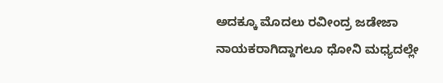ಅದಕ್ಕೂ ಮೊದಲು ರವೀಂದ್ರ ಜಡೇಜಾ ನಾಯಕರಾಗಿದ್ದಾಗಲೂ ಧೋನಿ ಮಧ್ಯದಲ್ಲೇ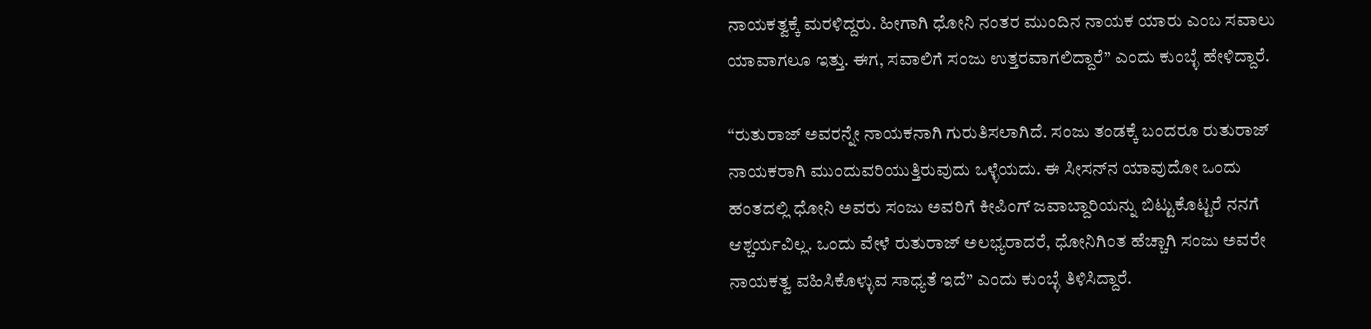ನಾಯಕತ್ವಕ್ಕೆ ಮರಳಿದ್ದರು. ಹೀಗಾಗಿ ಧೋನಿ ನಂತರ ಮುಂದಿನ ನಾಯಕ ಯಾರು ಎಂಬ ಸವಾಲು ಯಾವಾಗಲೂ ಇತ್ತು. ಈಗ, ಸವಾಲಿಗೆ ಸಂಜು ಉತ್ತರವಾಗಲಿದ್ದಾರೆ” ಎಂದು ಕುಂಬ್ಳೆ ಹೇಳಿದ್ದಾರೆ.

“ರುತುರಾಜ್ ಅವರನ್ನೇ ನಾಯಕನಾಗಿ ಗುರುತಿಸಲಾಗಿದೆ. ಸಂಜು ತಂಡಕ್ಕೆ ಬಂದರೂ ರುತುರಾಜ್ ನಾಯಕರಾಗಿ ಮುಂದುವರಿಯುತ್ತಿರುವುದು ಒಳ್ಳೆಯದು. ಈ ಸೀಸನ್‌ನ ಯಾವುದೋ ಒಂದು ಹಂತದಲ್ಲಿ ಧೋನಿ ಅವರು ಸಂಜು ಅವರಿಗೆ ಕೀಪಿಂಗ್ ಜವಾಬ್ದಾರಿಯನ್ನು ಬಿಟ್ಟುಕೊಟ್ಟರೆ ನನಗೆ ಆಶ್ಚರ್ಯವಿಲ್ಲ. ಒಂದು ವೇಳೆ ರುತುರಾಜ್ ಅಲಭ್ಯರಾದರೆ, ಧೋನಿಗಿಂತ ಹೆಚ್ಚಾಗಿ ಸಂಜು ಅವರೇ ನಾಯಕತ್ವ ವಹಿಸಿಕೊಳ್ಳುವ ಸಾಧ್ಯತೆ ಇದೆ” ಎಂದು ಕುಂಬ್ಳೆ ತಿಳಿಸಿದ್ದಾರೆ.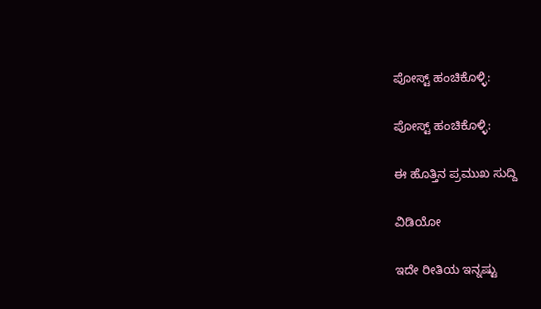ಪೋಸ್ಟ್ ಹಂಚಿಕೊಳ್ಳಿ:

ಪೋಸ್ಟ್ ಹಂಚಿಕೊಳ್ಳಿ:

ಈ ಹೊತ್ತಿನ ಪ್ರಮುಖ ಸುದ್ದಿ

ವಿಡಿಯೋ

ಇದೇ ರೀತಿಯ ಇನ್ನಷ್ಟು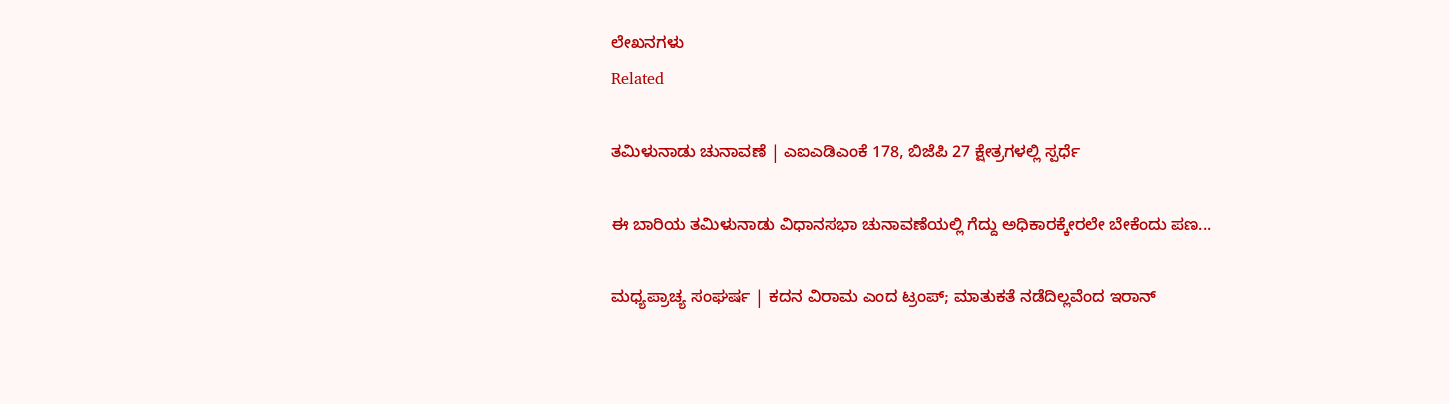ಲೇಖನಗಳು
Related

ತಮಿಳುನಾಡು ಚುನಾವಣೆ | ಎಐಎಡಿಎಂಕೆ 178, ಬಿಜೆಪಿ 27 ಕ್ಷೇತ್ರಗಳಲ್ಲಿ ಸ್ಪರ್ಧೆ

ಈ ಬಾರಿಯ ತಮಿಳುನಾಡು ವಿಧಾನಸಭಾ ಚುನಾವಣೆಯಲ್ಲಿ ಗೆದ್ದು ಅಧಿಕಾರಕ್ಕೇರಲೇ ಬೇಕೆಂದು ಪಣ...

ಮಧ್ಯಪ್ರಾಚ್ಯ ಸಂಘರ್ಷ | ಕದನ ವಿರಾಮ ಎಂದ ಟ್ರಂಪ್; ಮಾತುಕತೆ ನಡೆದಿಲ್ಲವೆಂದ ಇರಾನ್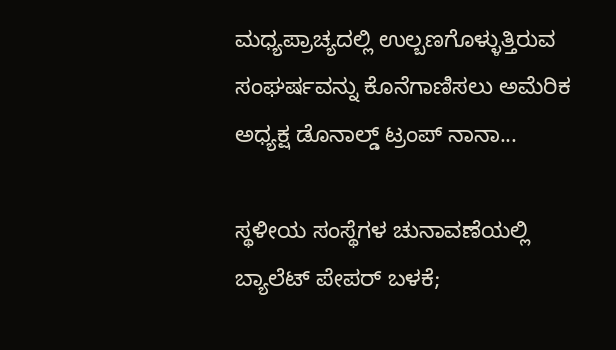ಮಧ್ಯಪ್ರಾಚ್ಯದಲ್ಲಿ ಉಲ್ಬಣಗೊಳ್ಳುತ್ತಿರುವ ಸಂಘರ್ಷವನ್ನು ಕೊನೆಗಾಣಿಸಲು ಅಮೆರಿಕ ಅಧ್ಯಕ್ಷ ಡೊನಾಲ್ಡ್‌ ಟ್ರಂಪ್ ನಾನಾ...

ಸ್ಥಳೀಯ ಸಂಸ್ಥೆಗಳ ಚುನಾವಣೆಯಲ್ಲಿ ಬ್ಯಾಲೆಟ್ ಪೇಪರ್ ಬಳಕೆ;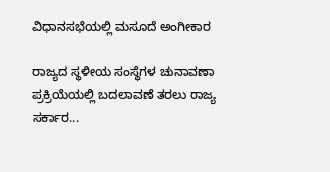ವಿಧಾನಸಭೆಯಲ್ಲಿ ಮಸೂದೆ ಅಂಗೀಕಾರ

ರಾಜ್ಯದ ಸ್ಥಳೀಯ ಸಂಸ್ಥೆಗಳ ಚುನಾವಣಾ ಪ್ರಕ್ರಿಯೆಯಲ್ಲಿ ಬದಲಾವಣೆ ತರಲು ರಾಜ್ಯ ಸರ್ಕಾರ...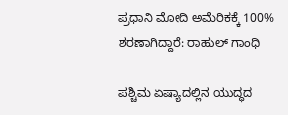ಪ್ರಧಾನಿ ಮೋದಿ ಅಮೆರಿಕಕ್ಕೆ 100% ಶರಣಾಗಿದ್ದಾರೆ: ರಾಹುಲ್ ಗಾಂಧಿ

ಪಶ್ಚಿಮ ಏಷ್ಯಾದಲ್ಲಿನ ಯುದ್ಧದ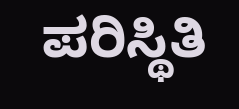ಪರಿಸ್ಥಿತಿ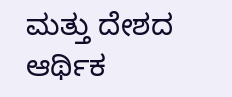ಮತ್ತು ದೇಶದ ಆರ್ಥಿಕ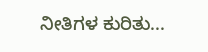ನೀತಿಗಳ ಕುರಿತು...